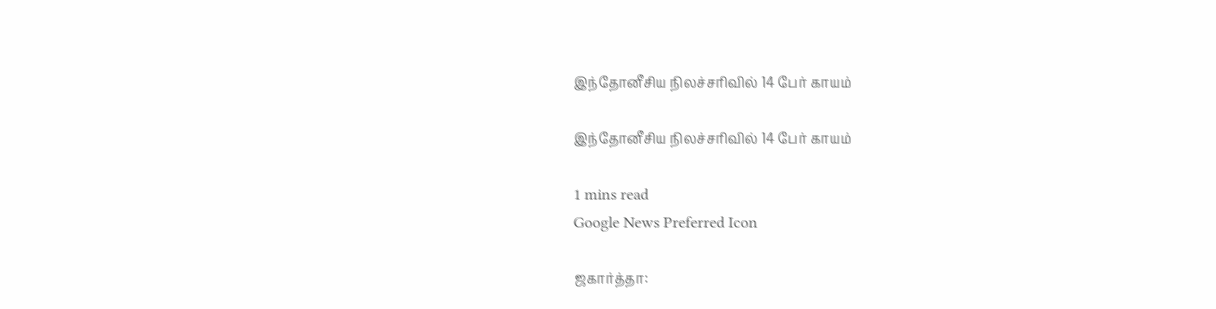இந்தோனீசிய நிலச்சரிவில் 14 பேர் காயம்

இந்தோனீசிய நிலச்சரிவில் 14 பேர் காயம்

1 mins read
Google News Preferred Icon

ஜகார்த்தா: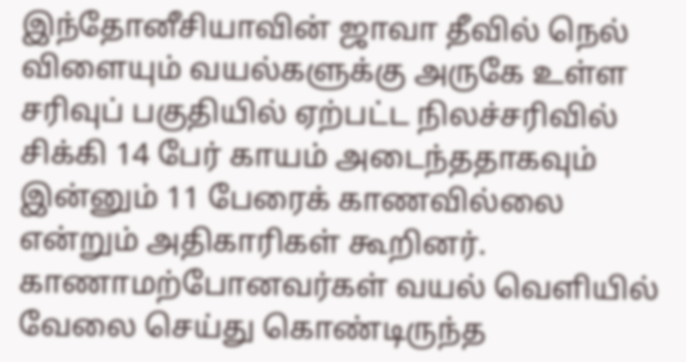இந்தோனீசியாவின் ஜாவா தீவில் நெல் விளையும் வயல்களுக்கு அருகே உள்ள சரிவுப் பகுதியில் ஏற்பட்ட நிலச்சரிவில் சிக்கி 14 பேர் காயம் அடைந்ததாகவும் இன்னும் 11 பேரைக் காணவில்லை என்றும் அதிகாரிகள் கூறினர். காணாமற்போனவர்கள் வயல் வெளியில் வேலை செய்து கொண்டிருந்த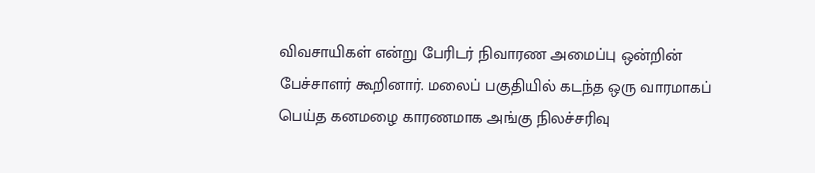விவசாயிகள் என்று பேரிடர் நிவாரண அமைப்பு ஒன்றின் பேச்சாளர் கூறினார். மலைப் பகுதியில் கடந்த ஒரு வாரமாகப் பெய்த கனமழை காரணமாக அங்கு நிலச்சரிவு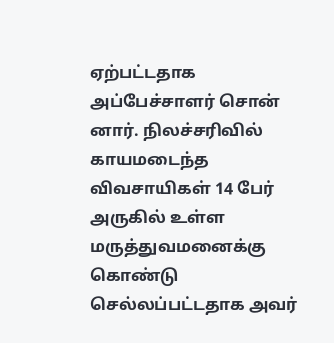ஏற்பட்டதாக அப்பேச்சாளர் சொன் னார். நிலச்சரிவில் காயமடைந்த விவசாயிகள் 14 பேர் அருகில் உள்ள மருத்துவமனைக்கு கொண்டு செல்லப்பட்டதாக அவர்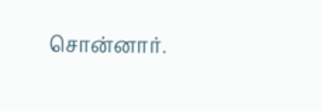சொன்னார்.